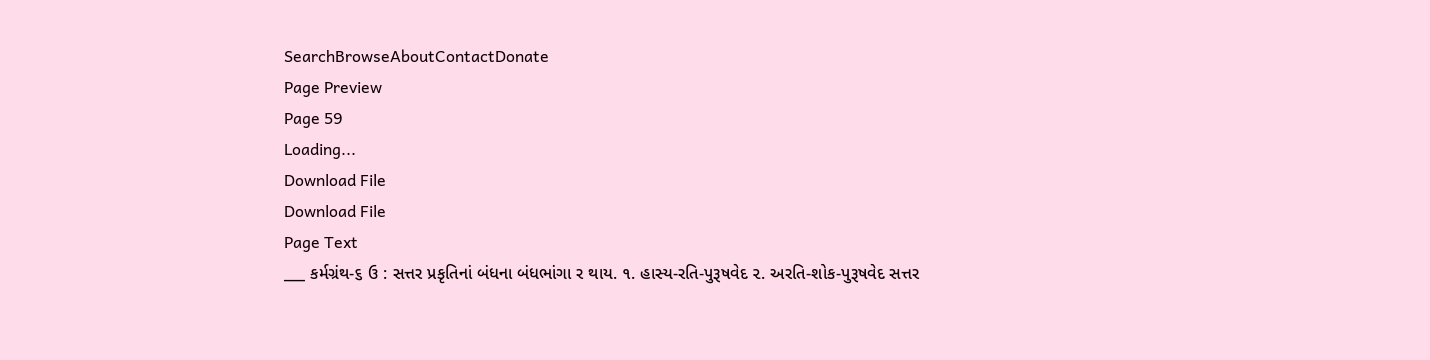SearchBrowseAboutContactDonate
Page Preview
Page 59
Loading...
Download File
Download File
Page Text
___ કર્મગ્રંથ-૬ ઉ : સત્તર પ્રકૃતિનાં બંધના બંધભાંગા ર થાય. ૧. હાસ્ય-રતિ-પુરૂષવેદ ૨. અરતિ-શોક-પુરૂષવેદ સત્તર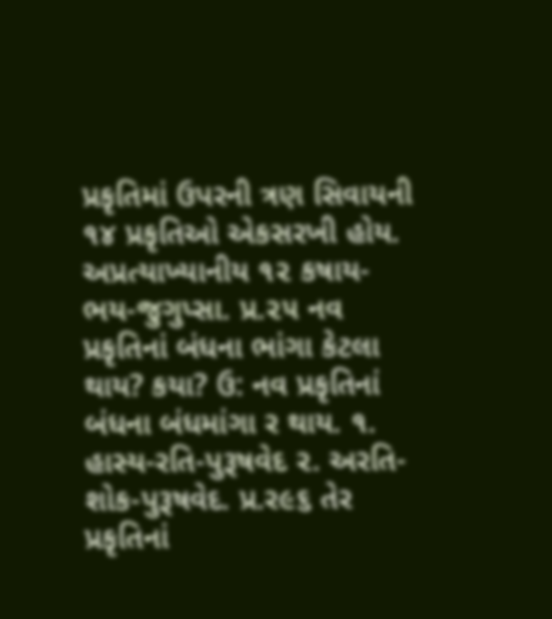પ્રકૃતિમાં ઉપરની ત્રણ સિવાયની ૧૪ પ્રકૃતિઓ એકસરખી હોય. અપ્રત્યાખ્યાનીય ૧૨ કષાય-ભય-જુગુપ્સા. પ્ર.૨૫ નવ પ્રકૃતિનાં બંધના ભાંગા કેટલા થાય? કયા? ઉ: નવ પ્રકૃતિનાં બંધના બંધમાંગા ર થાય. ૧. હાસ્ય-રતિ-પુરૂષવેદ ૨. અરતિ-શોક-પુરૂષવેદ. પ્ર.ર૯૬ તેર પ્રકૃતિનાં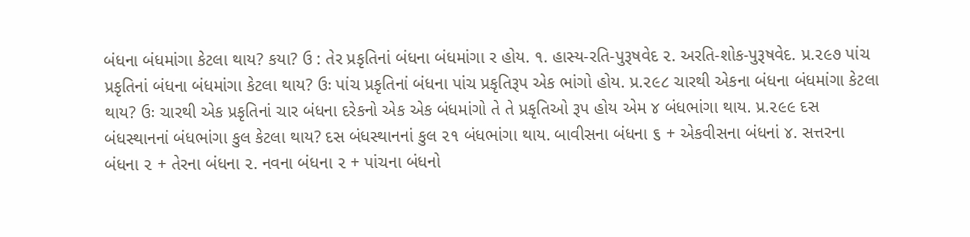બંધના બંધમાંગા કેટલા થાય? કયા? ઉ : તેર પ્રકૃતિનાં બંધના બંધમાંગા ર હોય. ૧. હાસ્ય-રતિ-પુરૂષવેદ ૨. અરતિ-શોક-પુરૂષવેદ. પ્ર.૨૯૭ પાંચ પ્રકૃતિનાં બંધના બંધમાંગા કેટલા થાય? ઉઃ પાંચ પ્રકૃતિનાં બંધના પાંચ પ્રકૃતિરૂપ એક ભાંગો હોય. પ્ર.૨૯૮ ચારથી એકના બંધના બંધમાંગા કેટલા થાય? ઉઃ ચારથી એક પ્રકૃતિનાં ચાર બંધના દરેકનો એક એક બંધમાંગો તે તે પ્રકૃતિઓ રૂપ હોય એમ ૪ બંધભાંગા થાય. પ્ર.૨૯૯ દસ બંધસ્થાનનાં બંધભાંગા કુલ કેટલા થાય? દસ બંધસ્થાનનાં કુલ ૨૧ બંધભાંગા થાય. બાવીસના બંધના ૬ + એકવીસના બંધનાં ૪. સત્તરના બંધના ૨ + તેરના બંધના ૨. નવના બંધના ૨ + પાંચના બંધનો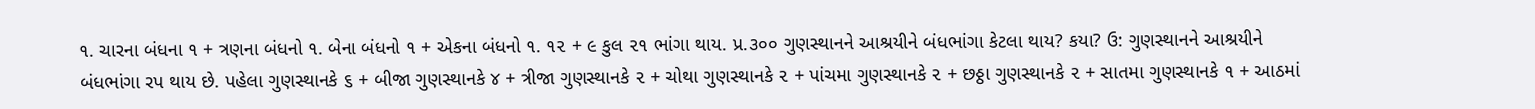૧. ચારના બંધના ૧ + ત્રણના બંધનો ૧. બેના બંધનો ૧ + એકના બંધનો ૧. ૧૨ + ૯ કુલ ૨૧ ભાંગા થાય. પ્ર.૩૦૦ ગુણસ્થાનને આશ્રયીને બંધભાંગા કેટલા થાય? કયા? ઉ: ગુણસ્થાનને આશ્રયીને બંધભાંગા રપ થાય છે. પહેલા ગુણસ્થાનકે ૬ + બીજા ગુણસ્થાનકે ૪ + ત્રીજા ગુણસ્થાનકે ૨ + ચોથા ગુણસ્થાનકે ૨ + પાંચમા ગુણસ્થાનકે ૨ + છઠ્ઠા ગુણસ્થાનકે ૨ + સાતમા ગુણસ્થાનકે ૧ + આઠમાં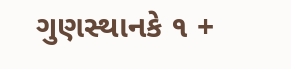ગુણસ્થાનકે ૧ +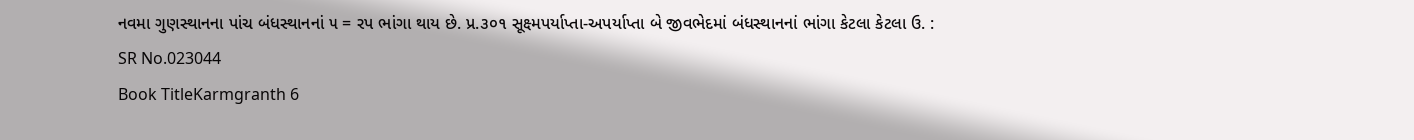નવમા ગુણસ્થાનના પાંચ બંધસ્થાનનાં ૫ = રપ ભાંગા થાય છે. પ્ર.૩૦૧ સૂક્ષ્મપર્યાપ્તા-અપર્યાપ્તા બે જીવભેદમાં બંધસ્થાનનાં ભાંગા કેટલા કેટલા ઉ. :
SR No.023044
Book TitleKarmgranth 6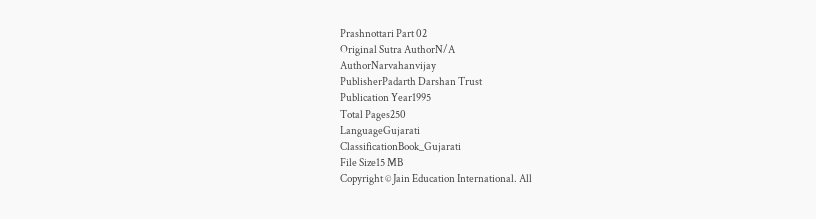Prashnottari Part 02
Original Sutra AuthorN/A
AuthorNarvahanvijay
PublisherPadarth Darshan Trust
Publication Year1995
Total Pages250
LanguageGujarati
ClassificationBook_Gujarati
File Size15 MB
Copyright © Jain Education International. All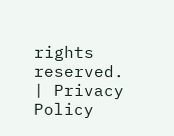rights reserved. | Privacy Policy